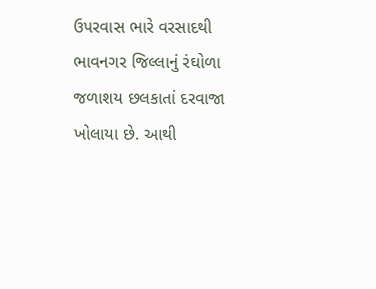ઉપરવાસ ભારે વરસાદથી ભાવનગર જિલ્લાનું રંઘોળા જળાશય છલકાતાં દરવાજા ખોલાયા છે. આથી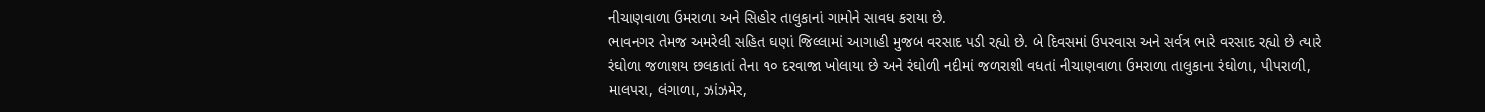નીચાણવાળા ઉમરાળા અને સિહોર તાલુકાનાં ગામોને સાવધ કરાયા છે.
ભાવનગર તેમજ અમરેલી સહિત ઘણાં જિલ્લામાં આગાહી મુજબ વરસાદ પડી રહ્યો છે. બે દિવસમાં ઉપરવાસ અને સર્વત્ર ભારે વરસાદ રહ્યો છે ત્યારે રંઘોળા જળાશય છલકાતાં તેના ૧૦ દરવાજા ખોલાયા છે અને રંઘોળી નદીમાં જળરાશી વધતાં નીચાણવાળા ઉમરાળા તાલુકાના રંઘોળા, પીપરાળી, માલપરા, લંગાળા, ઝાંઝમેર,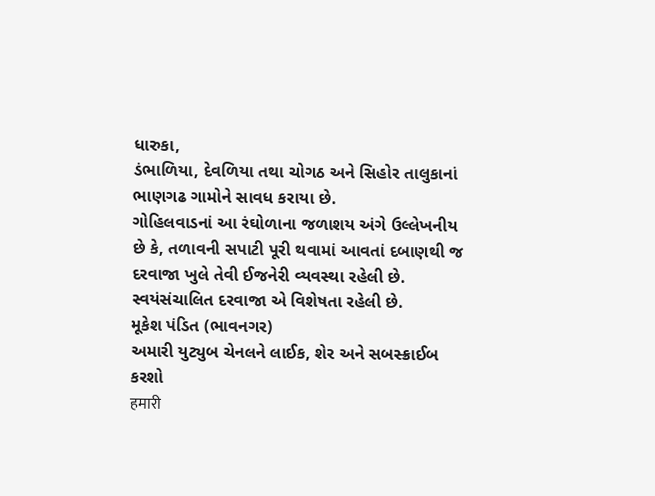ધારુકા,
ડંભાળિયા, દેવળિયા તથા ચોગઠ અને સિહોર તાલુકાનાં ભાણગઢ ગામોને સાવધ કરાયા છે.
ગોહિલવાડનાં આ રંઘોળાના જળાશય અંગે ઉલ્લેખનીય છે કે, તળાવની સપાટી પૂરી થવામાં આવતાં દબાણથી જ દરવાજા ખુલે તેવી ઈજનેરી વ્યવસ્થા રહેલી છે. સ્વયંસંચાલિત દરવાજા એ વિશેષતા રહેલી છે.
મૂકેશ પંડિત (ભાવનગર)
અમારી યુટ્યુબ ચેનલને લાઈક, શેર અને સબસ્ક્રાઈબ કરશો
हमारी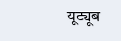यूट्यूब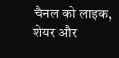चैनल को लाइक, शेयर और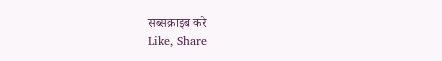सब्सक्राइब करे
Like, Share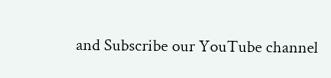and Subscribe our YouTube channel